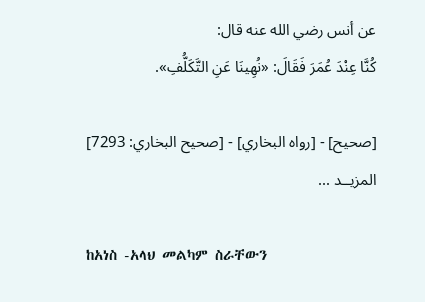عن أنس رضي الله عنه قال:
كُنَّا عِنْدَ عُمَرَ فَقَالَ: «نُهِينَا عَنِ التَّكَلُّفِ».

[صحيح] - [رواه البخاري] - [صحيح البخاري: 7293]
المزيــد ...

ከአነስ -አላህ መልካም ስራቸውን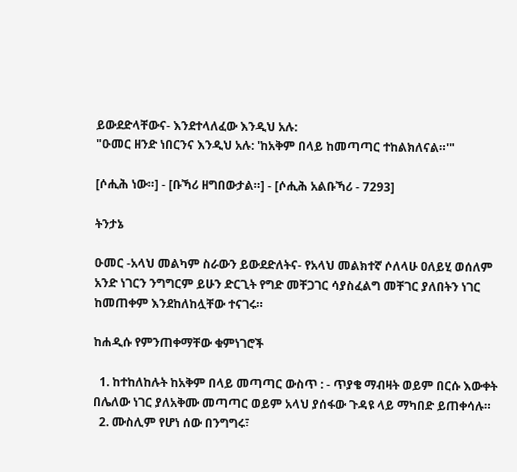ይውደድላቸውና- እንደተላለፈው እንዲህ አሉ:
"ዑመር ዘንድ ነበርንና እንዲህ አሉ: 'ከአቅም በላይ ከመጣጣር ተከልክለናል።'"

[ሶሒሕ ነው።] - [ቡኻሪ ዘግበውታል።] - [ሶሒሕ አልቡኻሪ - 7293]

ትንታኔ

ዑመር -አላህ መልካም ስራውን ይውደድለትና- የአላህ መልክተኛ ሶለላሁ ዐለይሂ ወሰለም አንድ ነገርን ንግግርም ይሁን ድርጊት የግድ መቸጋገር ሳያስፈልግ መቸገር ያለበትን ነገር ከመጠቀም እንደከለከሏቸው ተናገሩ።

ከሐዲሱ የምንጠቀማቸው ቁምነገሮች

  1. ከተከለከሉት ከአቅም በላይ መጣጣር ውስጥ : - ጥያቄ ማብዛት ወይም በርሱ እውቀት በሌለው ነገር ያለአቅሙ መጣጣር ወይም አላህ ያሰፋው ጉዳዩ ላይ ማካበድ ይጠቀሳሉ።
  2. ሙስሊም የሆነ ሰው በንግግሩ፣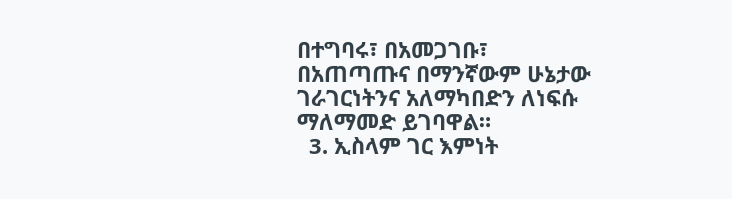በተግባሩ፣ በአመጋገቡ፣ በአጠጣጡና በማንኛውም ሁኔታው ገራገርነትንና አለማካበድን ለነፍሱ ማለማመድ ይገባዋል።
  3. ኢስላም ገር እምነት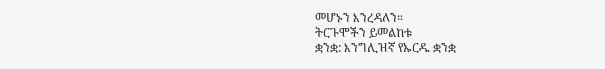መሆኑን እንረዳለን።
ትርጉሞችን ይመልከቱ
ቋንቋ: እንግሊዝኛ የኡርዱ ቋንቋ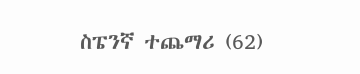ስፔንኛ ተጨማሪ (62)